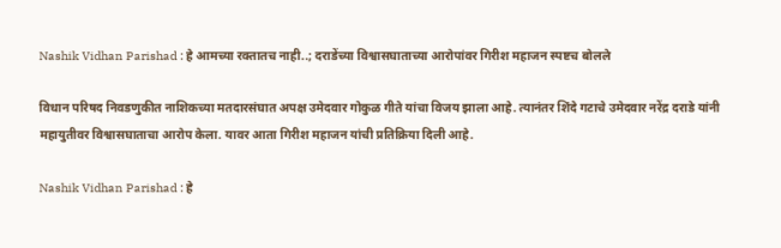Nashik Vidhan Parishad : हे आमच्या रक्तातच नाही..; दराडेंच्या विश्वासघाताच्या आरोपांवर गिरीश महाजन स्पष्टच बोलले

विधान परिषद निवडणुकीत नाशिकच्या मतदारसंघात अपक्ष उमेदवार गोकुळ गीते यांचा विजय झाला आहे. त्यानंतर शिंदे गटाचे उमेदवार नरेंद्र दराडे यांनी महायुतीवर विश्वासघाताचा आरोप केला. यावर आता गिरीश महाजन यांची प्रतिक्रिया दिली आहे.

Nashik Vidhan Parishad : हे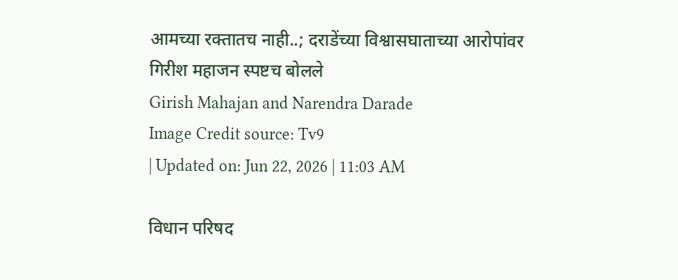आमच्या रक्तातच नाही..; दराडेंच्या विश्वासघाताच्या आरोपांवर गिरीश महाजन स्पष्टच बोलले
Girish Mahajan and Narendra Darade
Image Credit source: Tv9
| Updated on: Jun 22, 2026 | 11:03 AM

विधान परिषद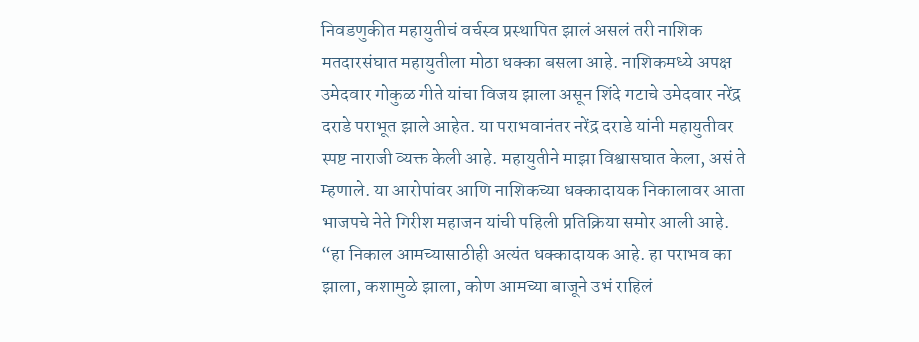निवडणुकीत महायुतीचं वर्चस्व प्रस्थापित झालं असलं तरी नाशिक मतदारसंघात महायुतीला मोठा धक्का बसला आहे. नाशिकमध्ये अपक्ष उमेदवार गोकुळ गीते यांचा विजय झाला असून शिंदे गटाचे उमेदवार नरेंद्र दराडे पराभूत झाले आहेत. या पराभवानंतर नरेंद्र दराडे यांनी महायुतीवर स्पष्ट नाराजी व्यक्त केली आहे. महायुतीने माझा विश्वासघात केला, असं ते म्हणाले. या आरोपांवर आणि नाशिकच्या धक्कादायक निकालावर आता भाजपचे नेते गिरीश महाजन यांची पहिली प्रतिक्रिया समोर आली आहे. “हा निकाल आमच्यासाठीही अत्यंत धक्कादायक आहे. हा पराभव का झाला, कशामुळे झाला, कोण आमच्या बाजूने उभं राहिलं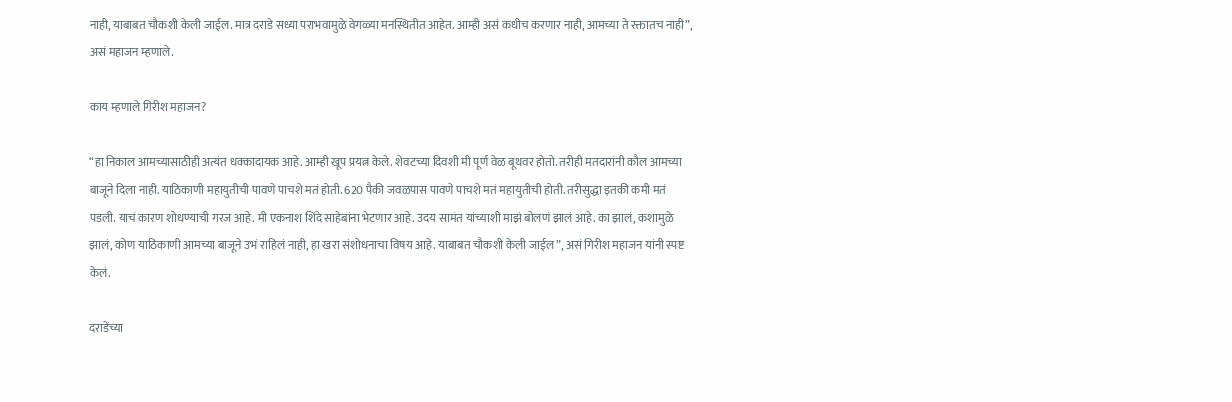नाही, याबाबत चौकशी केली जाईल. मात्र दराडे सध्या पराभवामुळे वेगळ्या मनस्थितीत आहेत. आम्ही असं कधीच करणार नाही, आमच्या ते रक्तातच नाही”, असं महाजन म्हणाले.

काय म्हणाले गिरीश महाजन?

“हा निकाल आमच्यासाठीही अत्यंत धक्कादायक आहे. आम्ही खूप प्रयत्न केले. शेवटच्या दिवशी मी पूर्ण वेळ बूथवर होतो. तरीही मतदारांनी कौल आमच्या बाजूने दिला नाही. याठिकाणी महायुतीची पावणे पाचशे मतं होती. 620 पैकी जवळपास पावणे पाचशे मतं महायुतीची होती. तरीसुद्धा इतकी कमी मतं पडली. याचं कारण शोधण्याची गरज आहे. मी एकनाश शिंदे साहेबांना भेटणार आहे. उदय सामंत यांच्याशी माझं बोलणं झालं आहे. का झालं, कशामुळे झालं, कोण याठिकाणी आमच्या बाजूने उभं राहिलं नाही, हा खरा संशोधनाचा विषय आहे. याबाबत चौकशी केली जाईल”, असं गिरीश महाजन यांनी स्पष्ट केलं.

दराडेंच्या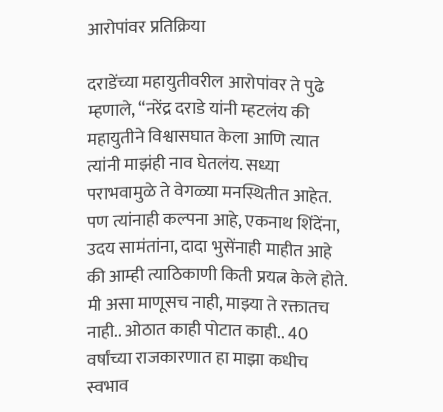आरोपांवर प्रतिक्रिया

दराडेंच्या महायुतीवरील आरोपांवर ते पुढे म्हणाले, “नरेंद्र दराडे यांनी म्हटलंय की महायुतीने विश्वासघात केला आणि त्यात त्यांनी माझंही नाव घेतलंय. सध्या पराभवामुळे ते वेगळ्या मनस्थितीत आहेत. पण त्यांनाही कल्पना आहे, एकनाथ शिंदेंना, उदय सामंतांना, दादा भुसेंनाही माहीत आहे की आम्ही त्याठिकाणी किती प्रयत्न केले होते. मी असा माणूसच नाही, माझ्या ते रक्तातच नाही.. ओठात काही पोटात काही.. 40 वर्षांच्या राजकारणात हा माझा कधीच स्वभाव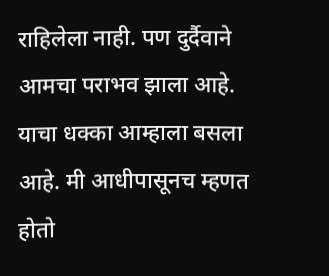राहिलेला नाही. पण दुर्दैवाने आमचा पराभव झाला आहे. याचा धक्का आम्हाला बसला आहे. मी आधीपासूनच म्हणत होतो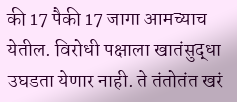की 17 पैकी 17 जागा आमच्याच येतील. विरोधी पक्षाला खातंसुद्धा उघडता येणार नाही. ते तंतोतंत खरं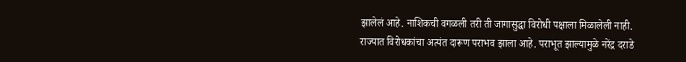झालेलं आहे. नाशिकची वगळली तरी ती जागासुद्धा विरोधी पक्षाला मिळालेली नाही. राज्यात विरोधकांचा अत्यंत दारूण पराभव झाला आहे. पराभूत झाल्यामुळे नरेंद्र दराडे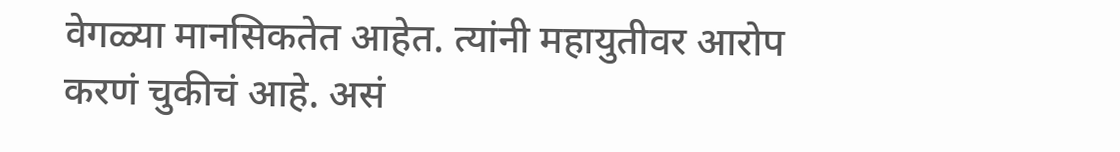वेगळ्या मानसिकतेत आहेत. त्यांनी महायुतीवर आरोप करणं चुकीचं आहे. असं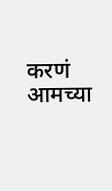करणं आमच्या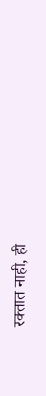रक्तात नाही, ही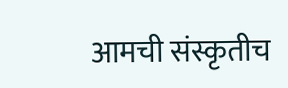आमची संस्कृतीच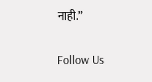नाही.”

Follow Us